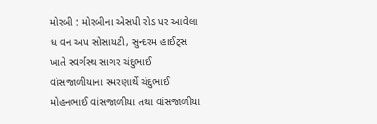મોરબી : મોરબીના એસપી રોડ પર આવેલા ધ વન અપ સોસાયટી, સુન્દરમ હાઈટ્સ ખાતે સ્વર્ગસ્થ સાગર ચંદુભાઈ વાંસજાળીયાના સ્મરણાર્થે ચંદુભાઈ મોહનભાઈ વાંસજાળીયા તથા વાંસજાળીયા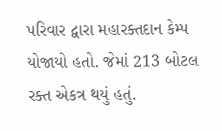પરિવાર દ્વારા મહારક્તદાન કેમ્પ યોજાયો હતો. જેમાં 213 બોટલ રક્ત એકત્ર થયું હતું.